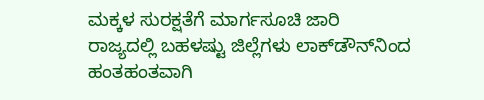ಮಕ್ಕಳ ಸುರಕ್ಷತೆಗೆ ಮಾರ್ಗಸೂಚಿ ಜಾರಿ
ರಾಜ್ಯದಲ್ಲಿ ಬಹಳಷ್ಟು ಜಿಲ್ಲೆಗಳು ಲಾಕ್‌ಡೌನ್‌ನಿಂದ ಹಂತಹಂತವಾಗಿ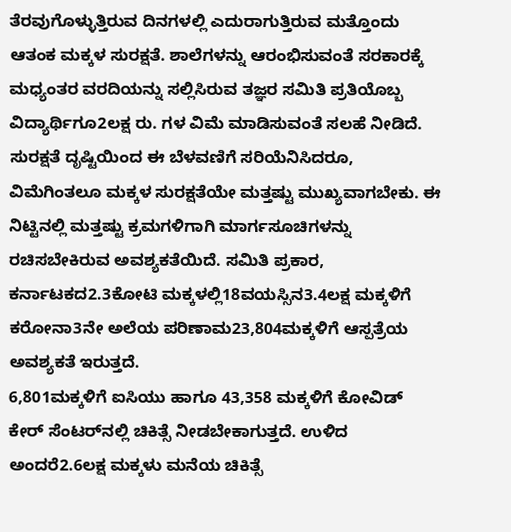ತೆರವುಗೊಳ್ಳುತ್ತಿರುವ ದಿನಗಳಲ್ಲಿ ಎದುರಾಗುತ್ತಿರುವ ಮತ್ತೊಂದು ಆತಂಕ ಮಕ್ಕಳ ಸುರಕ್ಷತೆ. ಶಾಲೆಗಳನ್ನು ಆರಂಭಿಸುವಂತೆ ಸರಕಾರಕ್ಕೆ ಮಧ್ಯಂತರ ವರದಿಯನ್ನು ಸಲ್ಲಿಸಿರುವ ತಜ್ಞರ ಸಮಿತಿ ಪ್ರತಿಯೊಬ್ಬ ವಿದ್ಯಾರ್ಥಿಗೂ2ಲಕ್ಷ ರು. ಗಳ ವಿಮೆ ಮಾಡಿಸುವಂತೆ ಸಲಹೆ ನೀಡಿದೆ.
ಸುರಕ್ಷತೆ ದೃಷ್ಟಿಯಿಂದ ಈ ಬೆಳವಣಿಗೆ ಸರಿಯೆನಿಸಿದರೂ, ವಿಮೆಗಿಂತಲೂ ಮಕ್ಕಳ ಸುರಕ್ಷತೆಯೇ ಮತ್ತಷ್ಟು ಮುಖ್ಯವಾಗಬೇಕು. ಈ ನಿಟ್ಟಿನಲ್ಲಿ ಮತ್ತಷ್ಟು ಕ್ರಮಗಳಿಗಾಗಿ ಮಾರ್ಗಸೂಚಿಗಳನ್ನು ರಚಿಸಬೇಕಿರುವ ಅವಶ್ಯಕತೆಯಿದೆ. ಸಮಿತಿ ಪ್ರಕಾರ, ಕರ್ನಾಟಕದ2.3ಕೋಟಿ ಮಕ್ಕಳಲ್ಲಿ18ವಯಸ್ಸಿನ3.4ಲಕ್ಷ ಮಕ್ಕಳಿಗೆ ಕರೋನಾ3ನೇ ಅಲೆಯ ಪರಿಣಾಮ23,804ಮಕ್ಕಳಿಗೆ ಆಸ್ಪತ್ರೆಯ ಅವಶ್ಯಕತೆ ಇರುತ್ತದೆ.
6,801ಮಕ್ಕಳಿಗೆ ಐಸಿಯು ಹಾಗೂ 43,358 ಮಕ್ಕಳಿಗೆ ಕೋವಿಡ್ ಕೇರ್ ಸೆಂಟರ್‌ನಲ್ಲಿ ಚಿಕಿತ್ಸೆ ನೀಡಬೇಕಾಗುತ್ತದೆ. ಉಳಿದ ಅಂದರೆ2.6ಲಕ್ಷ ಮಕ್ಕಳು ಮನೆಯ ಚಿಕಿತ್ಸೆ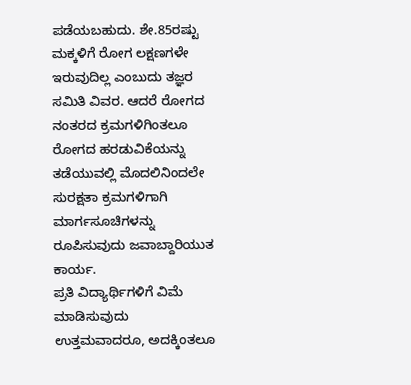ಪಡೆಯಬಹುದು. ಶೇ.85ರಷ್ಟು ಮಕ್ಕಳಿಗೆ ರೋಗ ಲಕ್ಷಣಗಳೇ ಇರುವುದಿಲ್ಲ ಎಂಬುದು ತಜ್ಞರ ಸಮಿತಿ ವಿವರ. ಆದರೆ ರೋಗದ ನಂತರದ ಕ್ರಮಗಳಿಗಿಂತಲೂ ರೋಗದ ಹರಡುವಿಕೆಯನ್ನು ತಡೆಯುವಲ್ಲಿ ಮೊದಲಿನಿಂದಲೇ ಸುರಕ್ಷತಾ ಕ್ರಮಗಳಿಗಾಗಿ ಮಾರ್ಗಸೂಚಿಗಳನ್ನು ರೂಪಿಸುವುದು ಜವಾಬ್ದಾರಿಯುತ ಕಾರ್ಯ.
ಪ್ರತಿ ವಿದ್ಯಾರ್ಥಿಗಳಿಗೆ ವಿಮೆ ಮಾಡಿಸುವುದು ಉತ್ತಮವಾದರೂ, ಅದಕ್ಕಿಂತಲೂ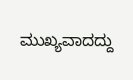ಮುಖ್ಯವಾದದ್ದು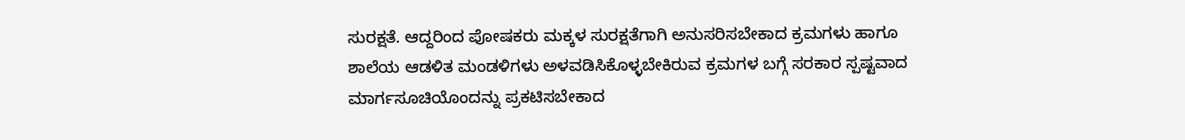ಸುರಕ್ಷತೆ. ಆದ್ದರಿಂದ ಪೋಷಕರು ಮಕ್ಕಳ ಸುರಕ್ಷತೆಗಾಗಿ ಅನುಸರಿಸಬೇಕಾದ ಕ್ರಮಗಳು ಹಾಗೂ ಶಾಲೆಯ ಆಡಳಿತ ಮಂಡಳಿಗಳು ಅಳವಡಿಸಿಕೊಳ್ಳಬೇಕಿರುವ ಕ್ರಮಗಳ ಬಗ್ಗೆ ಸರಕಾರ ಸ್ಪಷ್ಟವಾದ ಮಾರ್ಗಸೂಚಿಯೊಂದನ್ನು ಪ್ರಕಟಿಸಬೇಕಾದ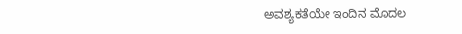ಅವಶ್ಯಕತೆಯೇ ಇಂದಿನ ಮೊದಲ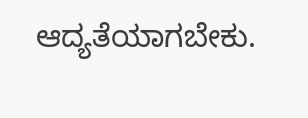ಆದ್ಯತೆಯಾಗಬೇಕು.